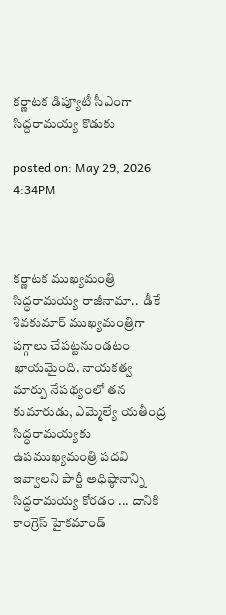కర్ణాటక డిప్యూటీ సీఎంగా సిద్దరామయ్య కొడుకు

posted on: May 29, 2026 4:34PM



కర్ణాటక ముఖ్యమంత్రి సిద్ధరామయ్య రాజీనామా..  డీకే శివకుమార్ ముఖ్యమంత్రిగా పగ్గాలు చేపట్టనుండటం ఖాయమైంది. నాయకత్వ మార్పు నేపథ్యంలో తన కుమారుడు, ఎమ్మెల్యే యతీంద్ర సిద్ధరామయ్యకు ఉపముఖ్యమంత్రి పదవి ఇవ్వాలని పార్టీ అధిష్ఠానాన్ని సిద్ధరామయ్య కోరడం ... దానికి కాంగ్రెస్ హైకమాండ్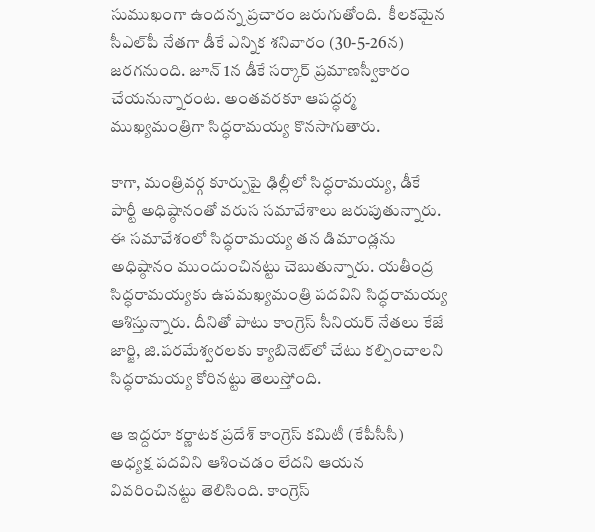సుముఖంగా ఉందన్న ప్రచారం జరుగుతోంది.  కీలకమైన సీఎల్‌పీ నేతగా డీకే ఎన్నిక శనివారం (30-5-26న) జరగనుంది. జూన్ 1న డీకే సర్కార్ ప్రమాణస్వీకారం చేయనున్నారంట. అంతవరకూ ఆపద్ధర్మ ముఖ్యమంత్రిగా సిద్ధరామయ్య కొనసాగుతారు.

కాగా, మంత్రివర్గ కూర్పుపై ఢిల్లీలో సిద్ధరామయ్య, డీకే పార్టీ అధిష్ఠానంతో వరుస సమావేశాలు జరుపుతున్నారు. ఈ సమావేశంలో సిద్ధరామయ్య తన డిమాండ్లను అధిష్ఠానం ముందుంచినట్టు చెబుతున్నారు. యతీంద్ర సిద్ధరామయ్యకు ఉపమఖ్యమంత్రి పదవిని సిద్ధరామయ్య ఆశిస్తున్నారు. దీనితో పాటు కాంగ్రెస్ సీనియర్ నేతలు కేజే జార్జి, జి.పరమేశ్వరలకు క్యాబినెట్‌లో చేటు కల్పించాలని సిద్ధరామయ్య కోరినట్టు తెలుస్తోంది.

ఆ ఇద్దరూ కర్ణాటక ప్రదేశ్ కాంగ్రెస్ కమిటీ (కేపీసీసీ) అధ్యక్ష పదవిని ఆశించడం లేదని ఆయన వివరించినట్టు తెలిసింది. కాంగ్రెస్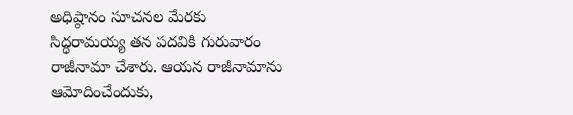అధిష్ఠానం సూచనల మేరకు సిద్ధరామయ్య తన పదవికి గురువారం రాజీనామా చేశారు. ఆయన రాజీనామాను ఆమోదించేందుకు,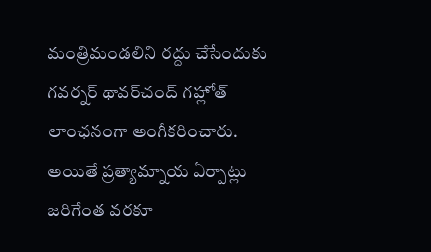మంత్రిమండలిని రద్దు చేసేందుకు గవర్నర్ థావర్‌చంద్ గహ్లోత్ లాంఛనంగా అంగీకరించారు. అయితే ప్రత్యామ్నాయ ఏర్పాట్లు జరిగేంత వరకూ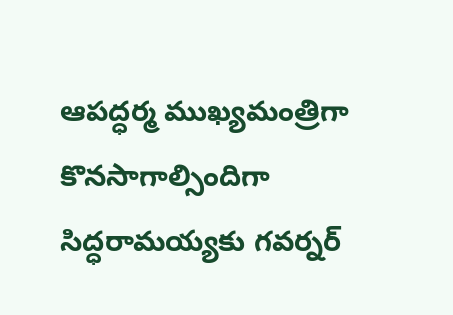ఆపద్ధర్మ ముఖ్యమంత్రిగా కొనసాగాల్సిందిగా సిద్ధరామయ్యకు గవర్నర్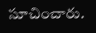సూచించారు.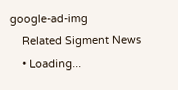google-ad-img
    Related Sigment News
    • Loading...